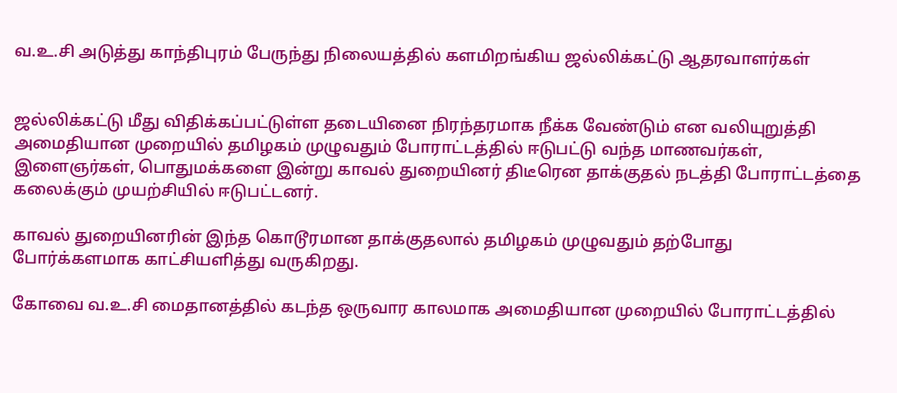வ.உ.சி அடுத்து காந்திபுரம் பேருந்து நிலையத்தில் களமிறங்கிய ஜல்லிக்கட்டு ஆதரவாளர்கள்


ஜல்லிக்கட்டு மீது விதிக்கப்பட்டுள்ள தடையினை நிரந்தரமாக நீக்க வேண்டும் என வலியுறுத்தி அமைதியான முறையில் தமிழகம் முழுவதும் போராட்டத்தில் ஈடுபட்டு வந்த மாணவர்கள், இளைஞர்கள், பொதுமக்களை இன்று காவல் துறையினர் திடீரென தாக்குதல் நடத்தி போராட்டத்தை கலைக்கும் முயற்சியில் ஈடுபட்டனர்.

காவல் துறையினரின் இந்த கொடூரமான தாக்குதலால் தமிழகம் முழுவதும் தற்போது போர்க்களமாக காட்சியளித்து வருகிறது.

கோவை வ.உ.சி மைதானத்தில் கடந்த ஒருவார காலமாக அமைதியான முறையில் போராட்டத்தில்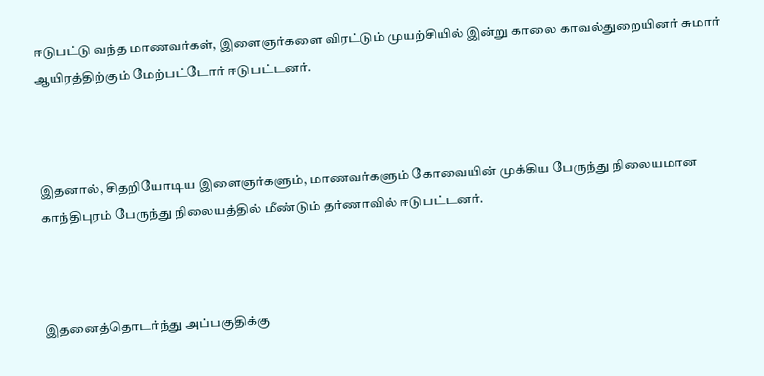ஈடுபட்டு வந்த மாணவர்கள், இளைஞர்களை விரட்டும் முயற்சியில் இன்று காலை காவல்துறையினர் சுமார் ஆயிரத்திற்கும் மேற்பட்டோர் ஈடுபட்டனர்.



இதனால், சிதறியோடிய இளைஞர்களும், மாணவர்களும் கோவையின் முக்கிய பேருந்து நிலையமான காந்திபுரம் பேருந்து நிலையத்தில் மீண்டும் தர்ணாவில் ஈடுபட்டனர்.



இதனைத்தொடர்ந்து அப்பகுதிக்கு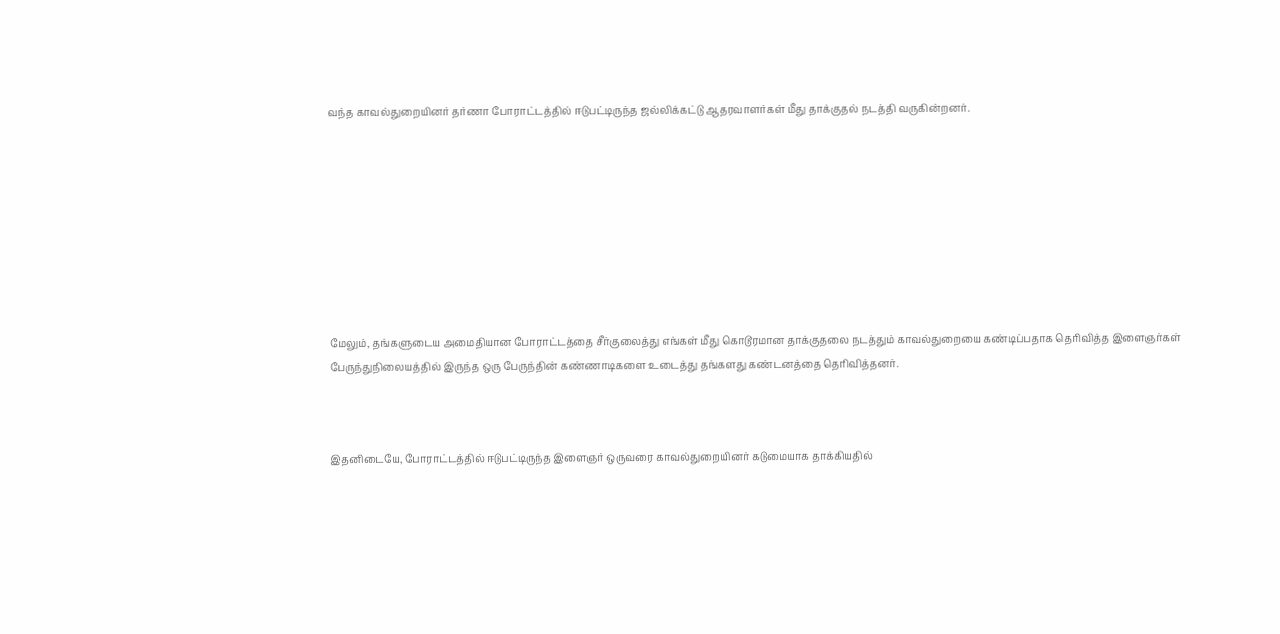வந்த காவல்துறையினர் தர்ணா போராட்டத்தில் ஈடுபட்டிருந்த ஜல்லிக்கட்டு ஆதரவாளர்கள் மீது தாக்குதல் நடத்தி வருகின்றனர்.









மேலும், தங்களுடைய அமைதியான போராட்டத்தை சீர்குலைத்து எங்கள் மீது கொடூரமான தாக்குதலை நடத்தும் காவல்துறையை கண்டிப்பதாக தெரிவித்த இளைஞர்கள் பேருந்துநிலையத்தில் இருந்த ஒரு பேருந்தின் கண்ணாடிகளை உடைத்து தங்களது கண்டனத்தை தெரிவித்தனர்.



இதனிடையே, போராட்டத்தில் ஈடுபட்டிருந்த இளைஞர் ஒருவரை காவல்துறையினர் கடுமையாக தாக்கியதில்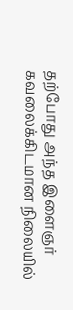தற்போது அந்த இளைஞர் கவலைக்கிடமான நிலையில்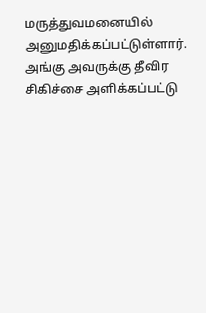மருத்துவமனையில் அனுமதிக்கப்பட்டுள்ளார். அங்கு அவருக்கு தீவிர சிகிச்சை அளிக்கப்பட்டு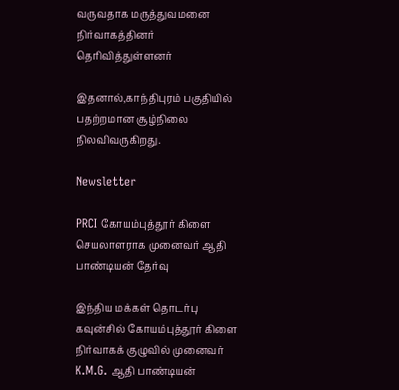வருவதாக மருத்துவமனை நிர்வாகத்தினர் தெரிவித்துள்ளனர்

இதனால்,காந்திபுரம் பகுதியில் பதற்றமான சூழ்நிலை நிலவிவருகிறது.

Newsletter

PRCI கோயம்புத்தூர் கிளை செயலாளராக முனைவர் ஆதி பாண்டியன் தேர்வு

இந்திய மக்கள் தொடர்பு கவுன்சில் கோயம்புத்தூர் கிளை நிர்வாகக் குழுவில் முனைவர் K.M.G. ஆதி பாண்டியன்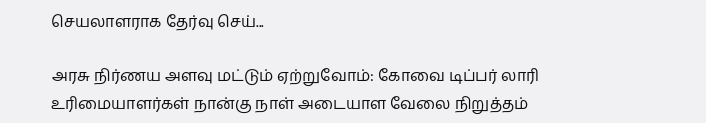செயலாளராக தேர்வு செய்...

அரசு நிர்ணய அளவு மட்டும் ஏற்றுவோம்: கோவை டிப்பர் லாரி உரிமையாளர்கள் நான்கு நாள் அடையாள வேலை நிறுத்தம்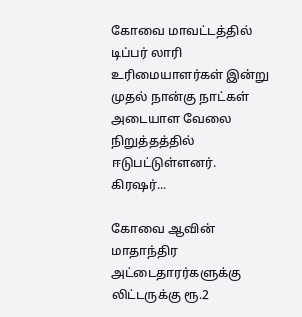கோவை மாவட்டத்தில் டிப்பர் லாரி உரிமையாளர்கள் இன்று முதல் நான்கு நாட்கள் அடையாள வேலை நிறுத்தத்தில் ஈடுபட்டுள்ளனர். கிரஷர்...

கோவை ஆவின் மாதாந்திர அட்டைதாரர்களுக்கு லிட்டருக்கு ரூ.2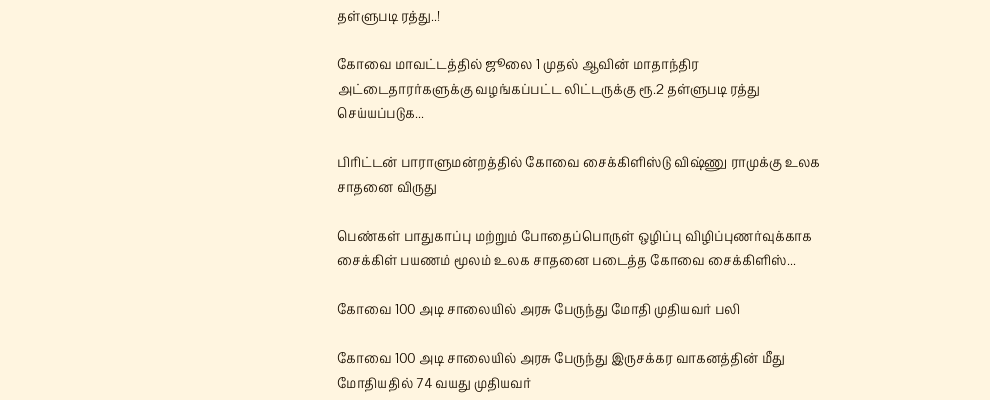தள்ளுபடி ரத்து..!

கோவை மாவட்டத்தில் ஜூலை 1 முதல் ஆவின் மாதாந்திர அட்டைதாரர்களுக்கு வழங்கப்பட்ட லிட்டருக்கு ரூ.2 தள்ளுபடி ரத்து செய்யப்படுக...

பிரிட்டன் பாராளுமன்றத்தில் கோவை சைக்கிளிஸ்டு விஷ்ணு ராமுக்கு உலக சாதனை விருது

பெண்கள் பாதுகாப்பு மற்றும் போதைப்பொருள் ஒழிப்பு விழிப்புணர்வுக்காக சைக்கிள் பயணம் மூலம் உலக சாதனை படைத்த கோவை சைக்கிளிஸ்...

கோவை 100 அடி சாலையில் அரசு பேருந்து மோதி முதியவர் பலி

கோவை 100 அடி சாலையில் அரசு பேருந்து இருசக்கர வாகனத்தின் மீது மோதியதில் 74 வயது முதியவர்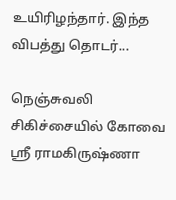உயிரிழந்தார். இந்த விபத்து தொடர்...

நெஞ்சுவலி சிகிச்சையில் கோவை ஸ்ரீ ராமகிருஷ்ணா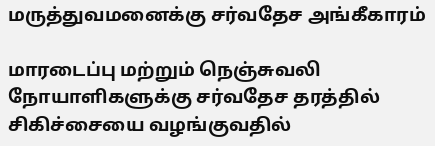மருத்துவமனைக்கு சர்வதேச அங்கீகாரம்

மாரடைப்பு மற்றும் நெஞ்சுவலி நோயாளிகளுக்கு சர்வதேச தரத்தில் சிகிச்சையை வழங்குவதில்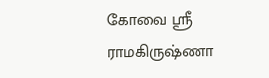கோவை ஸ்ரீ ராமகிருஷ்ணா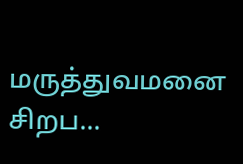மருத்துவமனை சிறப...